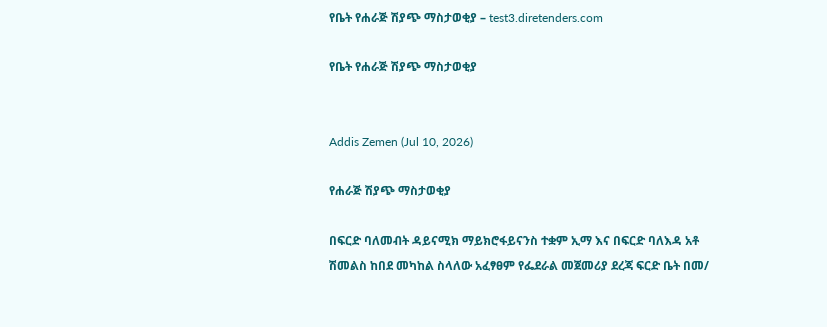የቤት የሐራጅ ሽያጭ ማስታወቂያ – test3.diretenders.com

የቤት የሐራጅ ሽያጭ ማስታወቂያ


Addis Zemen (Jul 10, 2026)

የሐራጅ ሽያጭ ማስታወቂያ

በፍርድ ባለመብት ዳይናሚክ ማይክሮፋይናንስ ተቋም ኢማ እና በፍርድ ባለእዳ አቶ ሽመልስ ከበደ መካከል ስላለው አፈፃፀም የፌደራል መጀመሪያ ደረጃ ፍርድ ቤት በመ/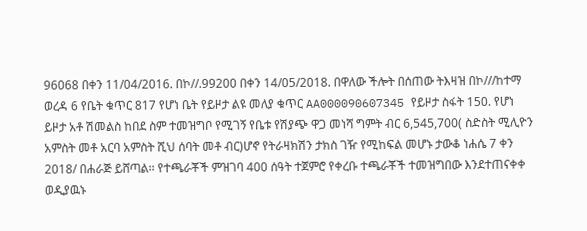96068 በቀን 11/04/2016. በኮ//.99200 በቀን 14/05/2018. በዋለው ችሎት በሰጠው ትእዛዝ በኮ///ከተማ ወረዳ 6 የቤት ቁጥር 817 የሆነ ቤት የይዞታ ልዩ መለያ ቁጥር AA000090607345 የይዞታ ስፋት 150. የሆነ ይዞታ አቶ ሽመልስ ከበደ ስም ተመዝግቦ የሚገኝ የቤቱ የሽያጭ ዋጋ መነሻ ግምት ብር 6,545,700( ስድስት ሚሊዮን አምስት መቶ አርባ አምስት ሺህ ሰባት መቶ ብር)ሆኖ የትራዛክሽን ታክስ ገዥ የሚከፍል መሆኑ ታውቆ ነሐሴ 7 ቀን 2018/ በሐራጅ ይሸጣል፡፡ የተጫራቾች ምዝገባ 400 ሰዓት ተጀምሮ የቀረቡ ተጫራቾች ተመዝግበው እንደተጠናቀቀ ወዲያዉኑ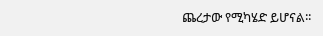ጨረታው የሚካሄድ ይሆናል፡፡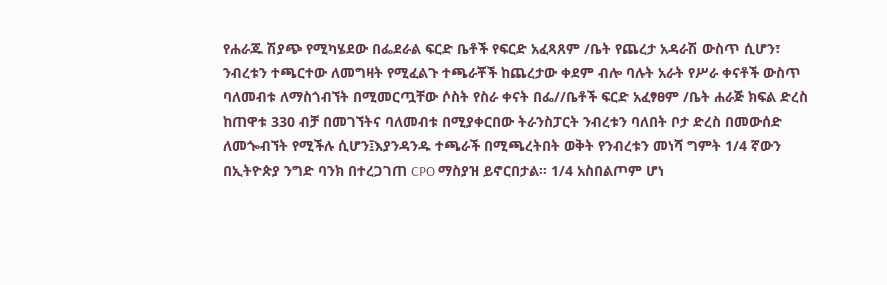የሐራጁ ሽያጭ የሚካሄደው በፌደራል ፍርድ ቤቶች የፍርድ አፈጻጸም /ቤት የጨረታ አዳራሽ ውስጥ ሲሆን፣ ንብረቱን ተጫርተው ለመግዛት የሚፈልጉ ተጫራቾች ከጨረታው ቀደም ብሎ ባሉት አራት የሥራ ቀናቶች ውስጥ ባለመብቱ ለማስጎብኘት በሚመርጧቸው ሶስት የስራ ቀናት በፌ//ቤቶች ፍርድ አፈፃፀም /ቤት ሐራጅ ክፍል ድረስ ከጠዋቱ 330 ብቻ በመገኘትና ባለመብቱ በሚያቀርበው ትራንስፓርት ንብረቱን ባለበት ቦታ ድረስ በመውሰድ ለመጐብኘት የሚችሉ ሲሆን፤እያንዳንዱ ተጫራች በሚጫረትበት ወቅት የንብረቱን መነሻ ግምት 1/4 ኛውን በኢትዮጵያ ንግድ ባንክ በተረጋገጠ CPO ማስያዝ ይኖርበታል፡፡ 1/4 አስበልጦም ሆነ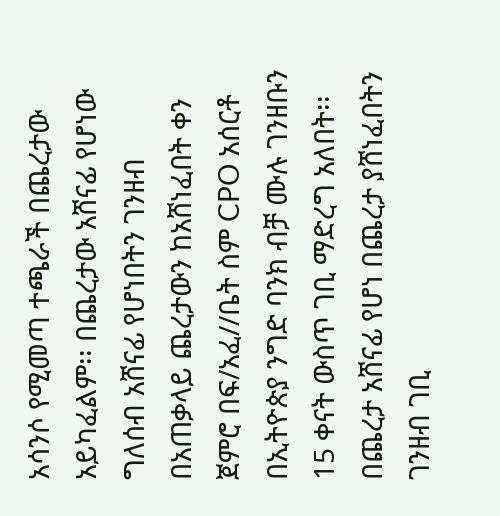አሳንሶ የሚመጣ ተጫራች በጨረታው አይካፈልም፡፡ በጨረታው አሸናፊ የሆነው ግለሰብ አሸናፊ የሆነበትን ገንዘብ በአጠቃላይ ጨረታውን ከአሸነፈበት ቀን ጀምሮ በፍ/አፈ//ቤት ስም CPO አሰርቶ በኢትዮጵያ ንግድ ባንክ ብቻ ሙሉ ገንዘቡን 15 ቀናት ውስጥ ገቢ ማድረግ አለበት፡፡ በጨረታ አሸናፊ የሆነ በጨረታ ያሸነፈበትን ገንዘብ ገቢ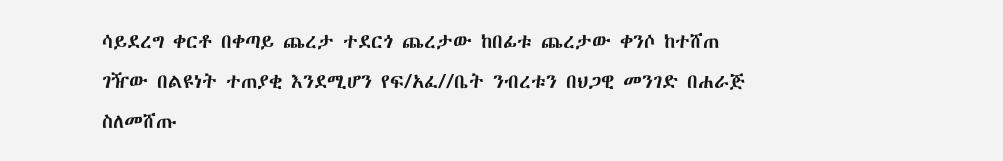ሳይደረግ ቀርቶ በቀጣይ ጨረታ ተደርጎ ጨረታው ከበፊቱ ጨረታው ቀንሶ ከተሸጠ ገዥው በልዩነት ተጠያቂ እንደሚሆን የፍ/አፈ//ቤት ንብረቱን በህጋዊ መንገድ በሐራጅ ስለመሸጡ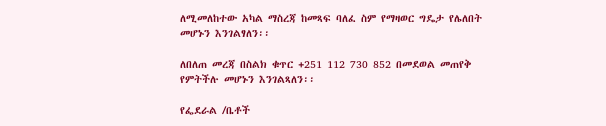ለሚመለከተው አካል ማስረጃ ከመጻፍ ባለፈ ስም የማዛወር ግዴታ የሌለበት መሆኑን እንገልፃለን፡፡

ለበለጠ መረጃ በስልክ ቁጥር +251 112 730 852 በመደወል መጠየቅ የምትችሉ መሆኑን እንገልጻለን፡፡

የፌደራል /ቤቶች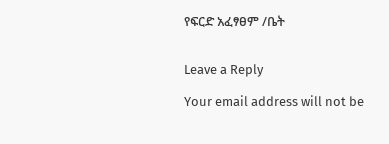የፍርድ አፈፃፀም /ቤት


Leave a Reply

Your email address will not be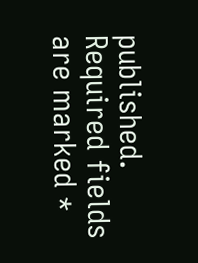published. Required fields are marked *